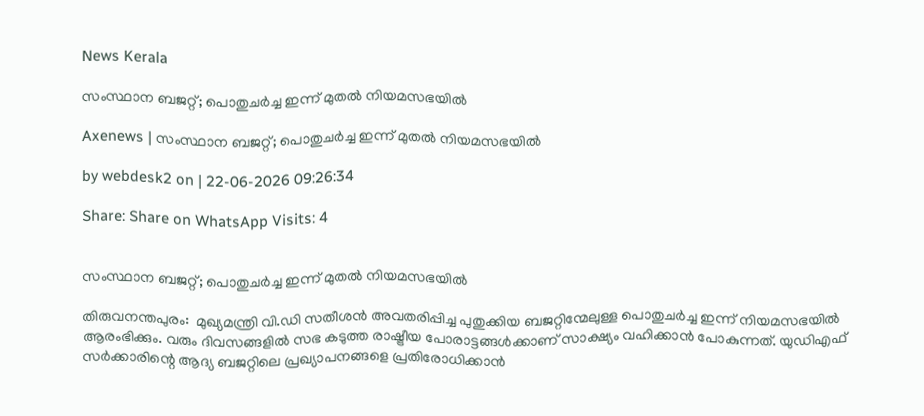News Kerala

സംസ്ഥാന ബജറ്റ്; പൊതുചര്‍ച്ച ഇന്ന് മുതല്‍ നിയമസഭയില്‍

Axenews | സംസ്ഥാന ബജറ്റ്; പൊതുചര്‍ച്ച ഇന്ന് മുതല്‍ നിയമസഭയില്‍

by webdesk2 on | 22-06-2026 09:26:34

Share: Share on WhatsApp Visits: 4


സംസ്ഥാന ബജറ്റ്; പൊതുചര്‍ച്ച ഇന്ന് മുതല്‍ നിയമസഭയില്‍

തിരുവനന്തപുരം:  മുഖ്യമന്ത്രി വി.ഡി സതീശന്‍ അവതരിപ്പിച്ച പുതുക്കിയ ബജറ്റിന്മേലുള്ള പൊതുചര്‍ച്ച ഇന്ന് നിയമസഭയില്‍ ആരംഭിക്കും. വരും ദിവസങ്ങളില്‍ സഭ കടുത്ത രാഷ്ട്രീയ പോരാട്ടങ്ങള്‍ക്കാണ് സാക്ഷ്യം വഹിക്കാന്‍ പോകുന്നത്. യുഡിഎഫ് സര്‍ക്കാരിന്റെ ആദ്യ ബജറ്റിലെ പ്രഖ്യാപനങ്ങളെ പ്രതിരോധിക്കാന്‍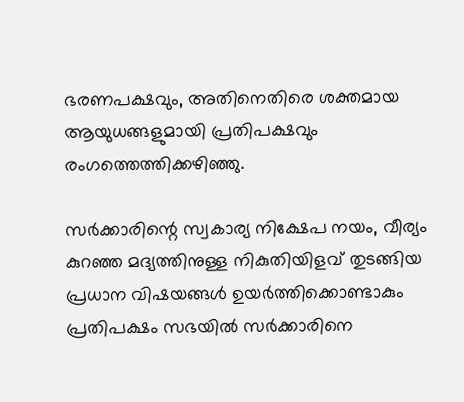ഭരണപക്ഷവും, അതിനെതിരെ ശക്തമായ ആയുധങ്ങളുമായി പ്രതിപക്ഷവും രംഗത്തെത്തിക്കഴിഞ്ഞു.

സര്‍ക്കാരിന്റെ സ്വകാര്യ നിക്ഷേപ നയം, വീര്യം കുറഞ്ഞ മദ്യത്തിനുള്ള നികുതിയിളവ് തുടങ്ങിയ പ്രധാന വിഷയങ്ങള്‍ ഉയര്‍ത്തിക്കൊണ്ടാകും പ്രതിപക്ഷം സഭയില്‍ സര്‍ക്കാരിനെ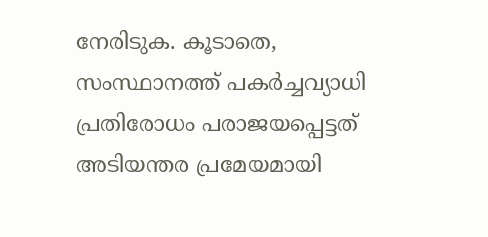നേരിടുക. കൂടാതെ, സംസ്ഥാനത്ത് പകര്‍ച്ചവ്യാധി പ്രതിരോധം പരാജയപ്പെട്ടത് അടിയന്തര പ്രമേയമായി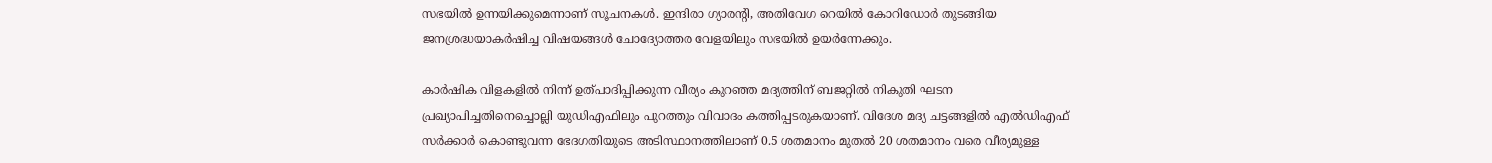സഭയില്‍ ഉന്നയിക്കുമെന്നാണ് സൂചനകള്‍. ഇന്ദിരാ ഗ്യാരന്റി, അതിവേഗ റെയില്‍ കോറിഡോര്‍ തുടങ്ങിയ ജനശ്രദ്ധയാകര്‍ഷിച്ച വിഷയങ്ങള്‍ ചോദ്യോത്തര വേളയിലും സഭയില്‍ ഉയര്‍ന്നേക്കും.

കാര്‍ഷിക വിളകളില്‍ നിന്ന് ഉത്പാദിപ്പിക്കുന്ന വീര്യം കുറഞ്ഞ മദ്യത്തിന് ബജറ്റില്‍ നികുതി ഘടന പ്രഖ്യാപിച്ചതിനെച്ചൊല്ലി യുഡിഎഫിലും പുറത്തും വിവാദം കത്തിപ്പടരുകയാണ്. വിദേശ മദ്യ ചട്ടങ്ങളില്‍ എല്‍ഡിഎഫ് സര്‍ക്കാര്‍ കൊണ്ടുവന്ന ഭേദഗതിയുടെ അടിസ്ഥാനത്തിലാണ് 0.5 ശതമാനം മുതല്‍ 20 ശതമാനം വരെ വീര്യമുള്ള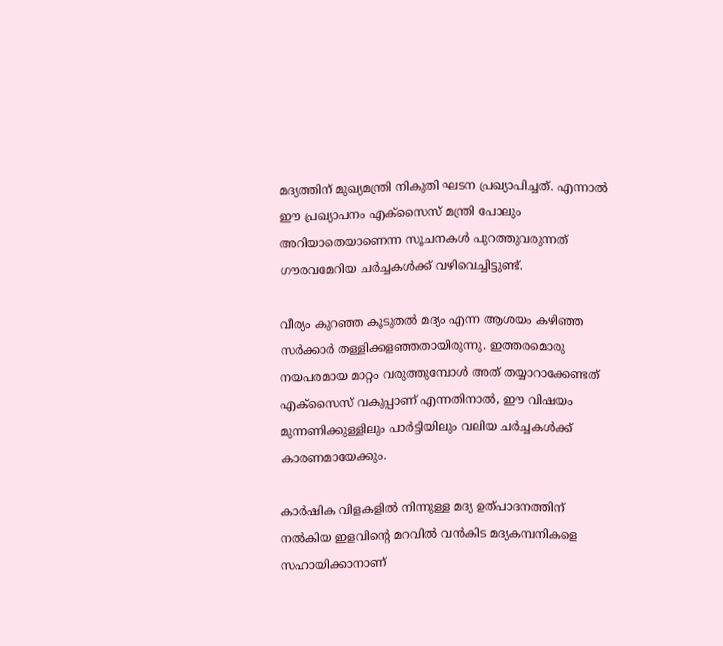മദ്യത്തിന് മുഖ്യമന്ത്രി നികുതി ഘടന പ്രഖ്യാപിച്ചത്. എന്നാല്‍ ഈ പ്രഖ്യാപനം എക്‌സൈസ് മന്ത്രി പോലും അറിയാതെയാണെന്ന സൂചനകള്‍ പുറത്തുവരുന്നത് ഗൗരവമേറിയ ചര്‍ച്ചകള്‍ക്ക് വഴിവെച്ചിട്ടുണ്ട്.

വീര്യം കുറഞ്ഞ കൂടുതല്‍ മദ്യം എന്ന ആശയം കഴിഞ്ഞ സര്‍ക്കാര്‍ തള്ളിക്കളഞ്ഞതായിരുന്നു. ഇത്തരമൊരു നയപരമായ മാറ്റം വരുത്തുമ്പോള്‍ അത് തയ്യാറാക്കേണ്ടത് എക്‌സൈസ് വകുപ്പാണ് എന്നതിനാല്‍, ഈ വിഷയം മുന്നണിക്കുള്ളിലും പാര്‍ട്ടിയിലും വലിയ ചര്‍ച്ചകള്‍ക്ക് കാരണമായേക്കും.

കാര്‍ഷിക വിളകളില്‍ നിന്നുള്ള മദ്യ ഉത്പാദനത്തിന് നല്‍കിയ ഇളവിന്റെ മറവില്‍ വന്‍കിട മദ്യകമ്പനികളെ സഹായിക്കാനാണ്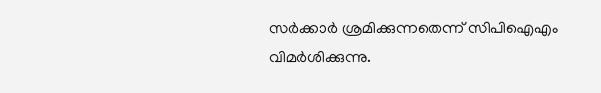സര്‍ക്കാര്‍ ശ്രമിക്കുന്നതെന്ന് സിപിഐഎം വിമര്‍ശിക്കുന്നു.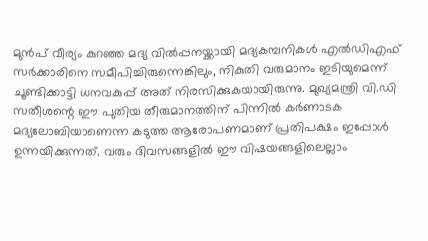മുന്‍പ് വീര്യം കുറഞ്ഞ മദ്യ വില്‍പ്പനയ്ക്കായി മദ്യകമ്പനികള്‍ എല്‍ഡിഎഫ് സര്‍ക്കാരിനെ സമീപിച്ചിരുന്നെങ്കിലും, നികുതി വരുമാനം ഇടിയുമെന്ന് ചൂണ്ടിക്കാട്ടി ധനവകുപ്പ് അത് നിരസിക്കുകയായിരുന്നു. മുഖ്യമന്ത്രി വി.ഡി സതീശന്റെ ഈ പുതിയ തീരുമാനത്തിന് പിന്നില്‍ കര്‍ണാടക മദ്യലോബിയാണെന്ന കടുത്ത ആരോപണമാണ് പ്രതിപക്ഷം ഇപ്പോള്‍ ഉന്നയിക്കുന്നത്. വരും ദിവസങ്ങളില്‍ ഈ വിഷയങ്ങളിലെല്ലാം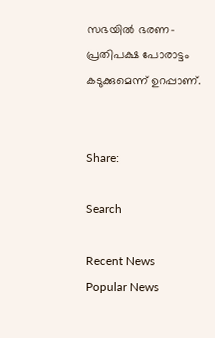സഭയില്‍ ഭരണ-പ്രതിപക്ഷ പോരാട്ടം കടുക്കുമെന്ന് ഉറപ്പാണ്.


Share:

Search

Recent News
Popular News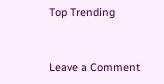Top Trending


Leave a Comment